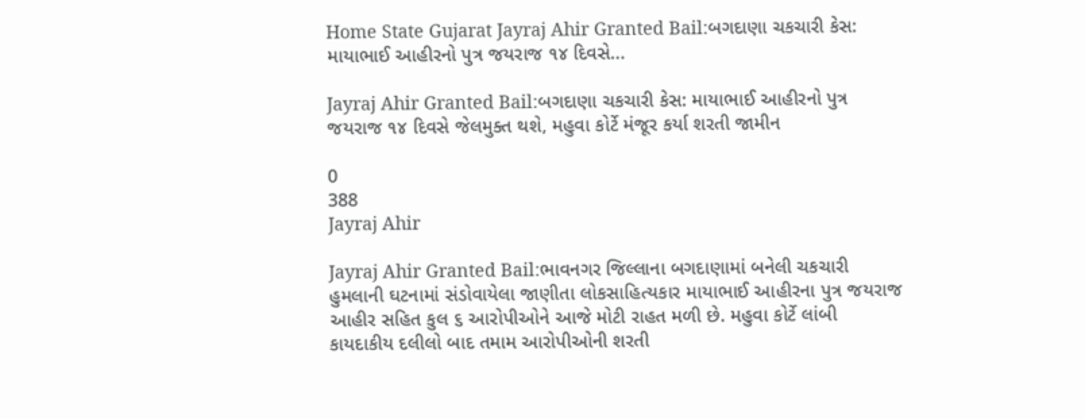Home State Gujarat Jayraj Ahir Granted Bail:બગદાણા ચકચારી કેસ: માયાભાઈ આહીરનો પુત્ર જયરાજ ૧૪ દિવસે...

Jayraj Ahir Granted Bail:બગદાણા ચકચારી કેસ: માયાભાઈ આહીરનો પુત્ર જયરાજ ૧૪ દિવસે જેલમુક્ત થશે, મહુવા કોર્ટે મંજૂર કર્યા શરતી જામીન

0
388
Jayraj Ahir

Jayraj Ahir Granted Bail:ભાવનગર જિલ્લાના બગદાણામાં બનેલી ચકચારી હુમલાની ઘટનામાં સંડોવાયેલા જાણીતા લોકસાહિત્યકાર માયાભાઈ આહીરના પુત્ર જયરાજ આહીર સહિત કુલ ૬ આરોપીઓને આજે મોટી રાહત મળી છે. મહુવા કોર્ટે લાંબી કાયદાકીય દલીલો બાદ તમામ આરોપીઓની શરતી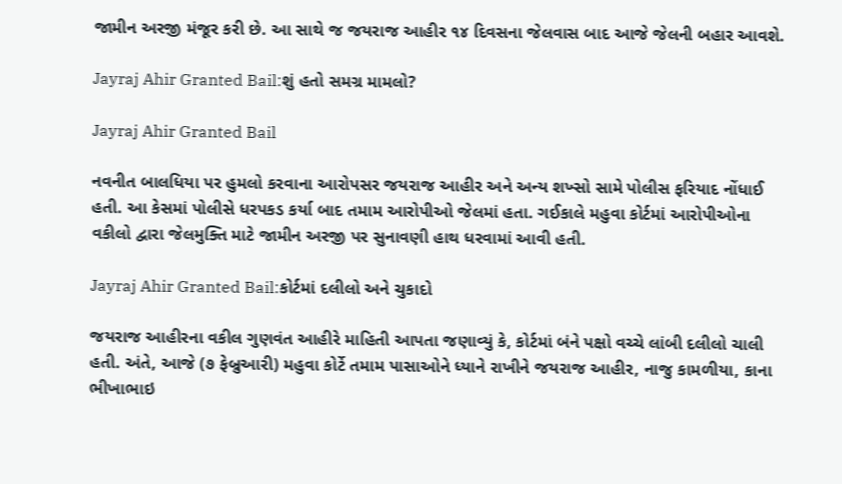જામીન અરજી મંજૂર કરી છે. આ સાથે જ જયરાજ આહીર ૧૪ દિવસના જેલવાસ બાદ આજે જેલની બહાર આવશે.

Jayraj Ahir Granted Bail:શું હતો સમગ્ર મામલો?

Jayraj Ahir Granted Bail

નવનીત બાલધિયા પર હુમલો કરવાના આરોપસર જયરાજ આહીર અને અન્ય શખ્સો સામે પોલીસ ફરિયાદ નોંધાઈ હતી. આ કેસમાં પોલીસે ધરપકડ કર્યા બાદ તમામ આરોપીઓ જેલમાં હતા. ગઈકાલે મહુવા કોર્ટમાં આરોપીઓના વકીલો દ્વારા જેલમુક્તિ માટે જામીન અરજી પર સુનાવણી હાથ ધરવામાં આવી હતી.

Jayraj Ahir Granted Bail:કોર્ટમાં દલીલો અને ચુકાદો

જયરાજ આહીરના વકીલ ગુણવંત આહીરે માહિતી આપતા જણાવ્યું કે, કોર્ટમાં બંને પક્ષો વચ્ચે લાંબી દલીલો ચાલી હતી. અંતે, આજે (૭ ફેબ્રુઆરી) મહુવા કોર્ટે તમામ પાસાઓને ધ્યાને રાખીને જયરાજ આહીર, નાજુ કામળીયા, કાના ભીખાભાઇ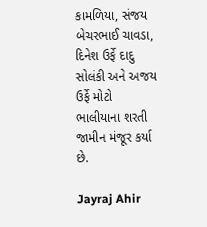કામળિયા, સંજય બેચરભાઈ ચાવડા, દિનેશ ઉર્ફે દાદુ સોલંકી અને અજય ઉર્ફે મોટો ભાલીયાના શરતી જામીન મંજૂર કર્યા છે.

Jayraj Ahir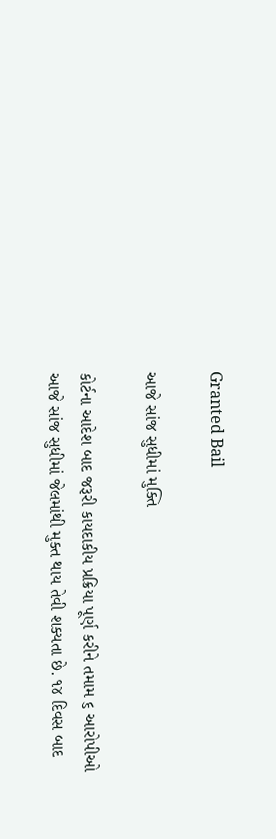Granted Bail

આજે સાંજ સુધીમાં મુક્તિ

કોર્ટના આદેશ બાદ જરૂરી કાયદાકીય પ્રક્રિયા પૂર્ણ કરીને તમામ ૬ આરોપીઓ આજે સાંજ સુધીમાં જેલમાંથી મુક્ત થાય તેવી શક્યતા છે. ૧૪ દિવસ બાદ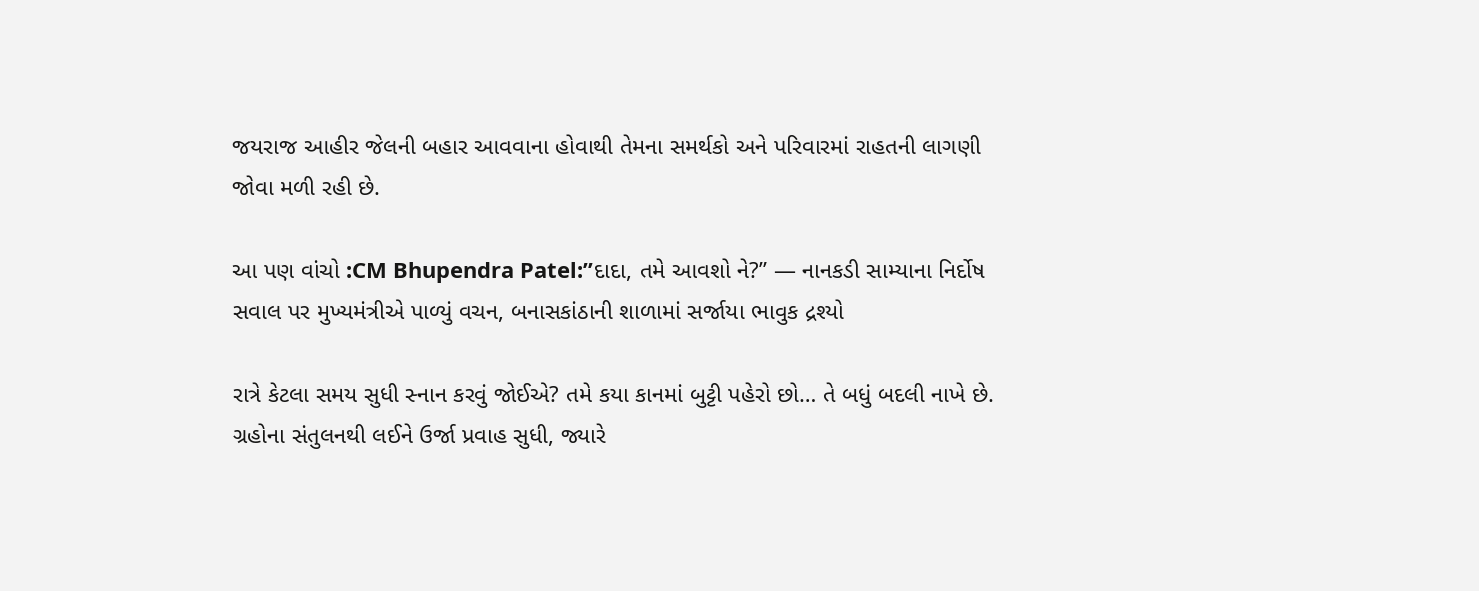જયરાજ આહીર જેલની બહાર આવવાના હોવાથી તેમના સમર્થકો અને પરિવારમાં રાહતની લાગણી જોવા મળી રહી છે.

આ પણ વાંચો :CM Bhupendra Patel:”દાદા, તમે આવશો ને?” — નાનકડી સામ્યાના નિર્દોષ સવાલ પર મુખ્યમંત્રીએ પાળ્યું વચન, બનાસકાંઠાની શાળામાં સર્જાયા ભાવુક દ્રશ્યો

રાત્રે કેટલા સમય સુધી સ્નાન કરવું જોઈએ? તમે કયા કાનમાં બુટ્ટી પહેરો છો… તે બધું બદલી નાખે છે. ગ્રહોના સંતુલનથી લઈને ઉર્જા પ્રવાહ સુધી, જ્યારે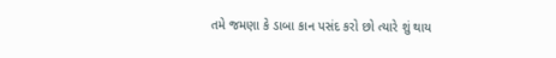તમે જમણા કે ડાબા કાન પસંદ કરો છો ત્યારે શું થાય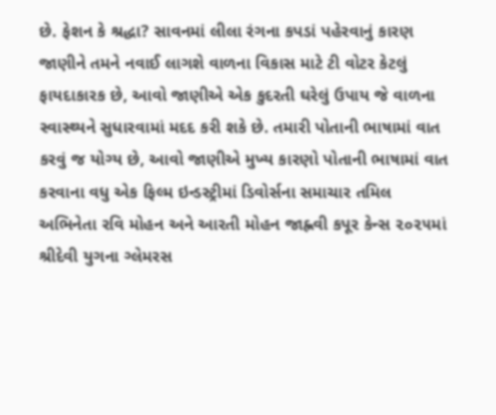છે. ફેશન કે શ્રદ્ધા? સાવનમાં લીલા રંગના કપડાં પહેરવાનું કારણ જાણીને તમને નવાઈ લાગશે વાળના વિકાસ માટે ટી વોટર કેટલું ફાયદાકારક છે, આવો જાણીએ એક કુદરતી ઘરેલું ઉપાય જે વાળના સ્વાસ્થ્યને સુધારવામાં મદદ કરી શકે છે. તમારી પોતાની ભાષામાં વાત કરવું જ યોગ્ય છે, આવો જાણીએ મુખ્ય કારણો પોતાની ભાષામાં વાત કરવાના વધુ એક ફિલ્મ ઇન્ડસ્ટ્રીમાં ડિવોર્સના સમાચાર તમિલ અભિનેતા રવિ મોહન અને આરતી મોહન જાહ્નવી કપૂર કેન્સ ૨૦૨૫માં શ્રીદેવી યુગના ગ્લેમરસ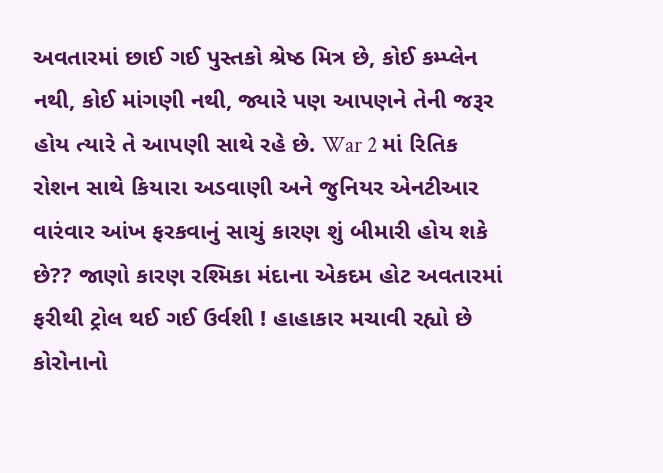અવતારમાં છાઈ ગઈ પુસ્તકો શ્રેષ્ઠ મિત્ર છે, કોઈ કમ્પ્લેન નથી, કોઈ માંગણી નથી, જ્યારે પણ આપણને તેની જરૂર હોય ત્યારે તે આપણી સાથે રહે છે. War 2 માં રિતિક રોશન સાથે કિયારા અડવાણી અને જુનિયર એનટીઆર વારંવાર આંખ ફરકવાનું સાચું કારણ શું બીમારી હોય શકે છે?? જાણો કારણ રશ્મિકા મંદાના એકદમ હોટ અવતારમાં ફરીથી ટ્રોલ થઈ ગઈ ઉર્વશી ! હાહાકાર મચાવી રહ્યો છે કોરોનાનો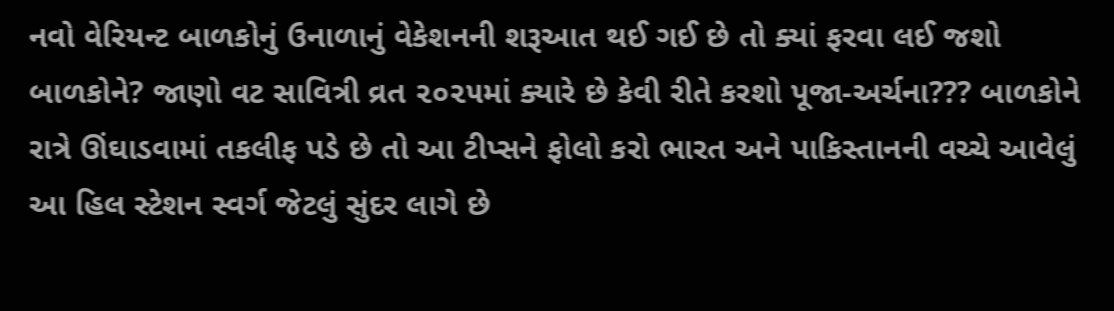નવો વેરિયન્ટ બાળકોનું ઉનાળાનું વેકેશનની શરૂઆત થઈ ગઈ છે તો ક્યાં ફરવા લઈ જશો બાળકોને? જાણો વટ સાવિત્રી વ્રત ૨૦૨૫માં ક્યારે છે કેવી રીતે કરશો પૂજા-અર્ચના??? બાળકોને રાત્રે ઊંઘાડવામાં તકલીફ પડે છે તો આ ટીપ્સને ફોલો કરો ભારત અને પાકિસ્તાનની વચ્ચે આવેલું આ હિલ સ્ટેશન સ્વર્ગ જેટલું સુંદર લાગે છે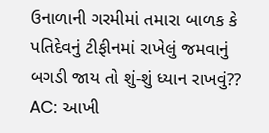ઉનાળાની ગરમીમાં તમારા બાળક કે પતિદેવનું ટીફીનમાં રાખેલું જમવાનું બગડી જાય તો શું-શું ધ્યાન રાખવું?? AC: આખી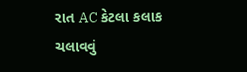રાત AC કેટલા કલાક ચલાવવું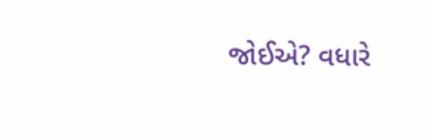જોઈએ? વધારે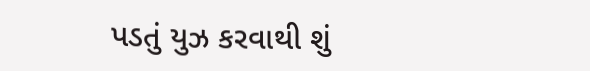પડતું યુઝ કરવાથી શું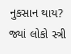નુકસાન થાય? જ્યાં લોકો સ્ત્રી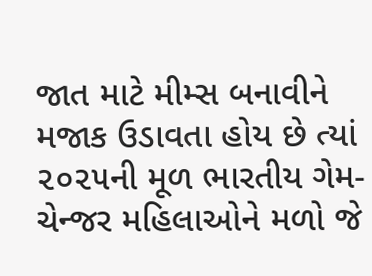જાત માટે મીમ્સ બનાવીને મજાક ઉડાવતા હોય છે ત્યાં ૨૦૨૫ની મૂળ ભારતીય ગેમ-ચેન્જર મહિલાઓને મળો જે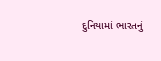દુનિયામાં ભારતનું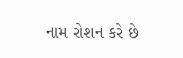નામ રોશન કરે છે